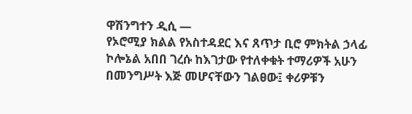ዋሽንግተን ዲሲ —
የኦሮሚያ ክልል የአስተዳደር እና ጸጥታ ቢሮ ምክትል ኃላፊ ኮሎኔል አበበ ገረሱ ከእገታው የተለቀቁት ተማሪዎች አሁን በመንግሥት እጅ መሆናቸውን ገልፀው፤ ቀሪዎቹን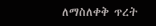ለማስለቀቅ ጥረት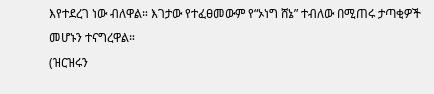እየተደረገ ነው ብለዋል። እገታው የተፈፀመውም የ“ኦነግ ሸኔ” ተብለው በሚጠሩ ታጣቂዎች መሆኑን ተናግረዋል።
(ዝርዝሩን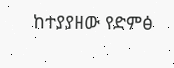ከተያያዘው የድምፅ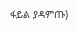ፋይል ያዳምጡ)